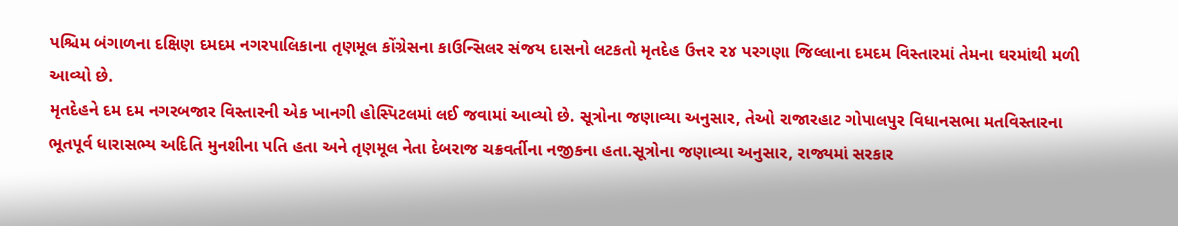પશ્ચિમ બંગાળના દક્ષિણ દમદમ નગરપાલિકાના તૃણમૂલ કોંગ્રેસના કાઉન્સિલર સંજય દાસનો લટકતો મૃતદેહ ઉત્તર ૨૪ પરગણા જિલ્લાના દમદમ વિસ્તારમાં તેમના ઘરમાંથી મળી આવ્યો છે.
મૃતદેહને દમ દમ નગરબજાર વિસ્તારની એક ખાનગી હોસ્પિટલમાં લઈ જવામાં આવ્યો છે. સૂત્રોના જણાવ્યા અનુસાર, તેઓ રાજારહાટ ગોપાલપુર વિધાનસભા મતવિસ્તારના ભૂતપૂર્વ ધારાસભ્ય અદિતિ મુનશીના પતિ હતા અને તૃણમૂલ નેતા દેબરાજ ચક્રવર્તીના નજીકના હતા.સૂત્રોના જણાવ્યા અનુસાર, રાજ્યમાં સરકાર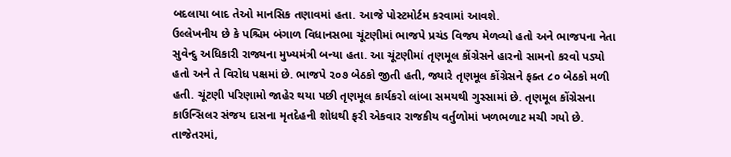બદલાયા બાદ તેઓ માનસિક તણાવમાં હતા. આજે પોસ્ટમોર્ટમ કરવામાં આવશે.
ઉલ્લેખનીય છે કે પશ્ચિમ બંગાળ વિધાનસભા ચૂંટણીમાં ભાજપે પ્રચંડ વિજય મેળવ્યો હતો અને ભાજપના નેતા સુવેન્દુ અધિકારી રાજ્યના મુખ્યમંત્રી બન્યા હતા. આ ચૂંટણીમાં તૃણમૂલ કોંગ્રેસને હારનો સામનો કરવો પડ્યો હતો અને તે વિરોધ પક્ષમાં છે. ભાજપે ૨૦૭ બેઠકો જીતી હતી, જ્યારે તૃણમૂલ કોંગ્રેસને ફક્ત ૮૦ બેઠકો મળી હતી. ચૂંટણી પરિણામો જાહેર થયા પછી તૃણમૂલ કાર્યકરો લાંબા સમયથી ગુસ્સામાં છે. તૃણમૂલ કોંગ્રેસના કાઉન્સિલર સંજય દાસના મૃતદેહની શોધથી ફરી એકવાર રાજકીય વર્તુળોમાં ખળભળાટ મચી ગયો છે.
તાજેતરમાં,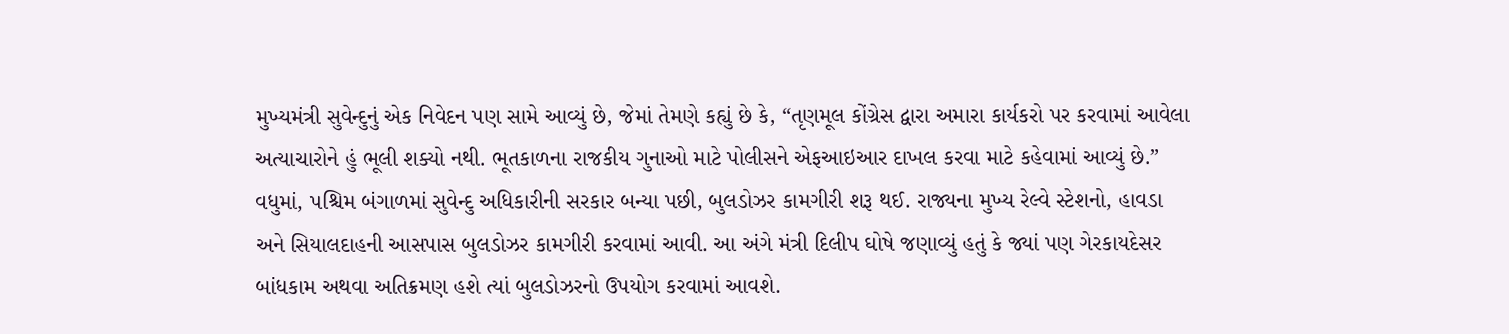મુખ્યમંત્રી સુવેન્દુનું એક નિવેદન પણ સામે આવ્યું છે, જેમાં તેમણે કહ્યું છે કે, “તૃણમૂલ કોંગ્રેસ દ્વારા અમારા કાર્યકરો પર કરવામાં આવેલા અત્યાચારોને હું ભૂલી શક્યો નથી. ભૂતકાળના રાજકીય ગુનાઓ માટે પોલીસને એફઆઇઆર દાખલ કરવા માટે કહેવામાં આવ્યું છે.” વધુમાં, પશ્ચિમ બંગાળમાં સુવેન્દુ અધિકારીની સરકાર બન્યા પછી, બુલડોઝર કામગીરી શરૂ થઈ. રાજ્યના મુખ્ય રેલ્વે સ્ટેશનો, હાવડા અને સિયાલદાહની આસપાસ બુલડોઝર કામગીરી કરવામાં આવી. આ અંગે મંત્રી દિલીપ ઘોષે જણાવ્યું હતું કે જ્યાં પણ ગેરકાયદેસર બાંધકામ અથવા અતિક્રમણ હશે ત્યાં બુલડોઝરનો ઉપયોગ કરવામાં આવશે.